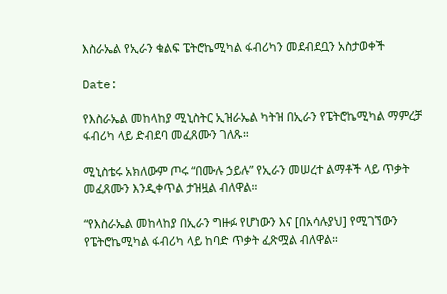እስራኤል የኢራን ቁልፍ ፔትሮኬሚካል ፋብሪካን መደብደቧን አስታወቀች

Date:

የእስራኤል መከላከያ ሚኒስትር ኢዝራኤል ካትዝ በኢራን የፔትሮኬሚካል ማምረቻ ፋብሪካ ላይ ድብደባ መፈጸሙን ገለጹ።

ሚኒስቴሩ አክለውም ጦሩ “በሙሉ ኃይሉ” የኢራን መሠረተ ልማቶች ላይ ጥቃት መፈጸሙን እንዲቀጥል ታዝዟል ብለዋል።

“የእስራኤል መከላከያ በኢራን ግዙፉ የሆነውን እና [በአሳሉያህ] የሚገኘውን የፔትሮኬሚካል ፋብሪካ ላይ ከባድ ጥቃት ፈጽሟል ብለዋል።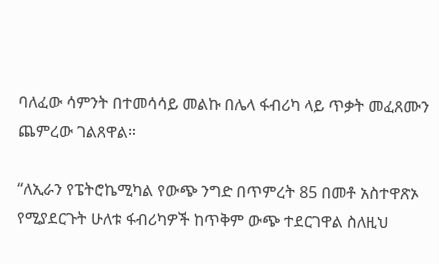ባለፈው ሳምንት በተመሳሳይ መልኩ በሌላ ፋብሪካ ላይ ጥቃት መፈጸሙን ጨምረው ገልጸዋል።

“ለኢራን የፔትሮኬሚካል የውጭ ንግድ በጥምረት 85 በመቶ አስተዋጽኦ የሚያደርጉት ሁለቱ ፋብሪካዎች ከጥቅም ውጭ ተደርገዋል ስለዚህ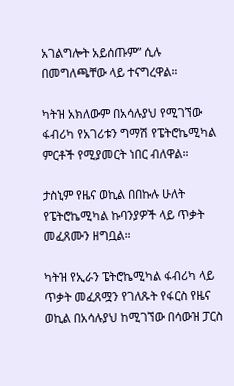አገልግሎት አይሰጡም” ሲሉ በመግለጫቸው ላይ ተናግረዋል።

ካትዝ አክለውም በአሳሉያህ የሚገኘው ፋብሪካ የአገሪቱን ግማሽ የፔትሮኬሚካል ምርቶች የሚያመርት ነበር ብለዋል።

ታስኒም የዜና ወኪል በበኩሉ ሁለት የፔትሮኬሚካል ኩባንያዎች ላይ ጥቃት መፈጸሙን ዘግቧል።

ካትዝ የኢራን ፔትሮኬሚካል ፋብሪካ ላይ ጥቃት መፈጸሟን የገለጹት የፋርስ የዜና ወኪል በአሳሉያህ ከሚገኘው በሳውዝ ፓርስ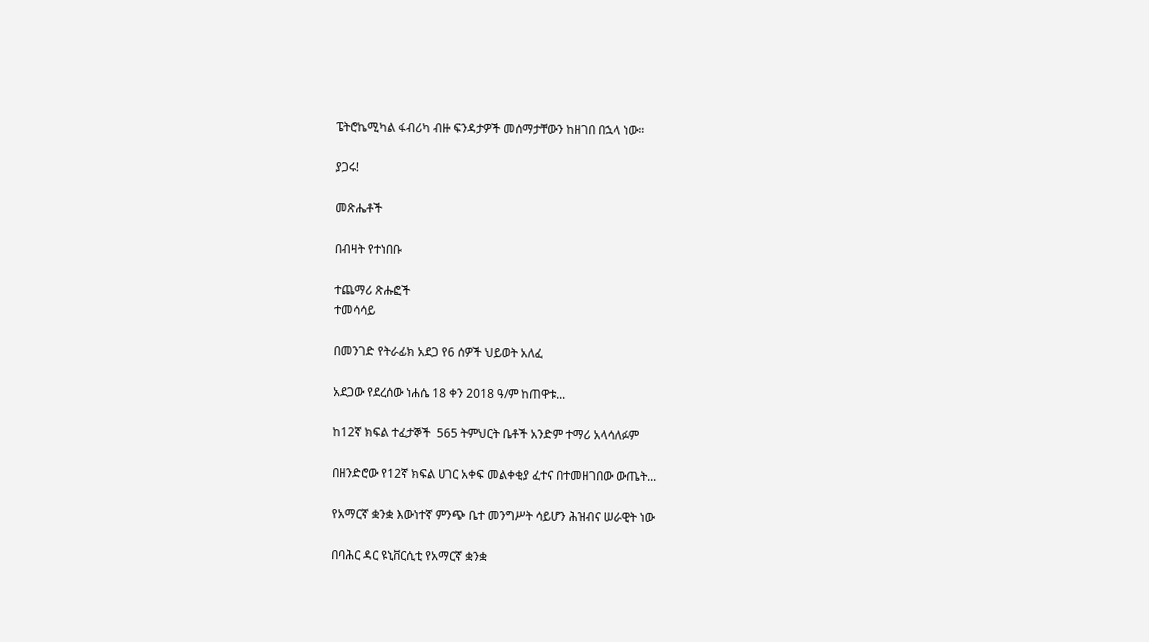ፔትሮኬሚካል ፋብሪካ ብዙ ፍንዳታዎች መሰማታቸውን ከዘገበ በኋላ ነው።

ያጋሩ!

መጽሔቶች

በብዛት የተነበቡ

ተጨማሪ ጽሑፎች
ተመሳሳይ

በመንገድ የትራፊክ አደጋ የ6 ሰዎች ህይወት አለፈ

አደጋው የደረሰው ነሐሴ 18 ቀን 2018 ዓ/ም ከጠዋቱ...

ከ12ኛ ክፍል ተፈታኞች  565 ትምህርት ቤቶች አንድም ተማሪ አላሳለፉም

በዘንድሮው የ12ኛ ክፍል ሀገር አቀፍ መልቀቂያ ፈተና በተመዘገበው ውጤት...

የአማርኛ ቋንቋ እውነተኛ ምንጭ ቤተ መንግሥት ሳይሆን ሕዝብና ሠራዊት ነው

በባሕር ዳር ዩኒቨርሲቲ የአማርኛ ቋንቋ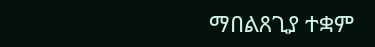ማበልጸጊያ ተቋም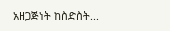አዘጋጅነት ከስድስት...